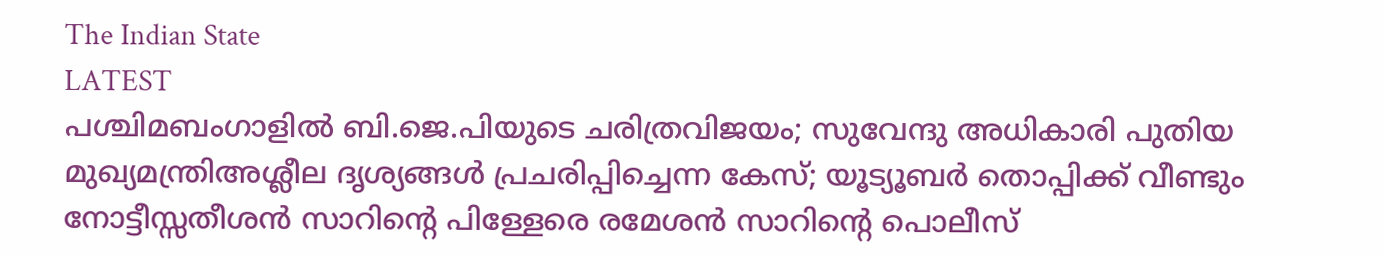The Indian State
LATEST
പശ്ചിമബംഗാളിൽ ബി.ജെ.പിയുടെ ചരിത്രവിജയം; സുവേന്ദു അധികാരി പുതിയ മുഖ്യമന്ത്രിഅശ്ലീല ദൃശ്യങ്ങള്‍ പ്രചരിപ്പിച്ചെന്ന കേസ്; യൂട്യൂബര്‍ തൊപ്പിക്ക് വീണ്ടും നോട്ടീസ്സതീശൻ സാറിന്റെ പിള്ളേരെ രമേശൻ സാറിന്റെ പൊലീസ്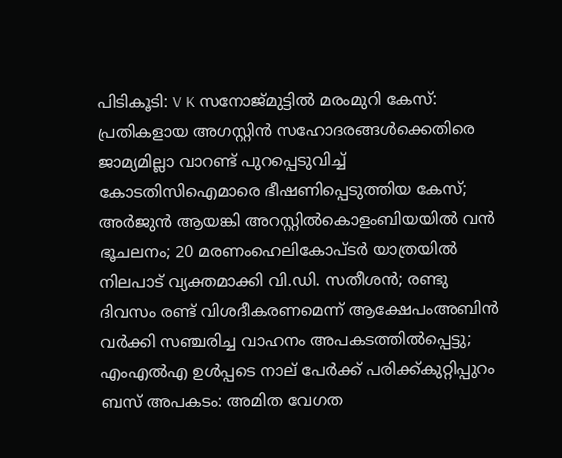പിടികൂടി: V K സനോജ്മുട്ടിൽ മരംമുറി കേസ്: പ്രതികളായ അഗസ്റ്റിൻ സഹോദരങ്ങൾക്കെതിരെ ജാമ്യമില്ലാ വാറണ്ട് പുറപ്പെടുവിച്ച് കോടതിസിഐമാരെ ഭീഷണിപ്പെടുത്തിയ കേസ്; അർജുൻ ആയങ്കി അറസ്റ്റിൽകൊളംബിയയിൽ വൻ ഭൂചലനം; 20 മരണംഹെലികോപ്ടർ യാത്രയിൽ നിലപാട് വ്യക്തമാക്കി വി.ഡി. സതീശൻ; രണ്ടു ദിവസം രണ്ട് വിശദീകരണമെന്ന് ആക്ഷേപംഅബിന്‍ വര്‍ക്കി സഞ്ചരിച്ച വാഹനം അപകടത്തില്‍പ്പെട്ടു; എംഎല്‍എ ഉള്‍പ്പടെ നാല് പേര്‍ക്ക് പരിക്ക്കുറ്റിപ്പുറം ബസ് അപകടം: അമിത വേഗത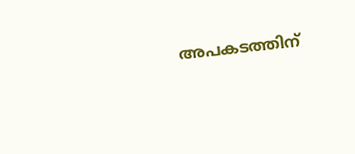അപകടത്തിന്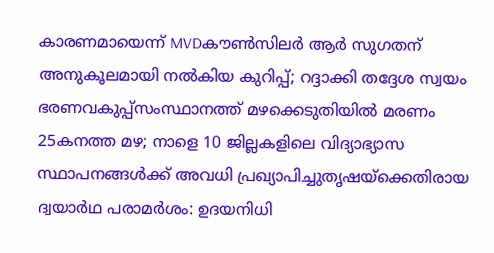കാരണമായെന്ന് MVDകൗൺസിലർ ആർ സുഗതന് അനുകൂലമായി നല്‍കിയ കുറിപ്പ്; റദ്ദാക്കി തദ്ദേശ സ്വയം ഭരണവകുപ്പ്സംസ്ഥാനത്ത് മഴക്കെടുതിയിൽ മരണം 25കനത്ത മഴ; നാളെ 10 ജില്ലകളിലെ വിദ്യാഭ്യാസ സ്ഥാപനങ്ങൾക്ക് അവധി പ്രഖ്യാപിച്ചുതൃഷയ്‌ക്കെതിരായ ദ്വയാര്‍ഥ പരാമര്‍ശം: ഉദയനിധി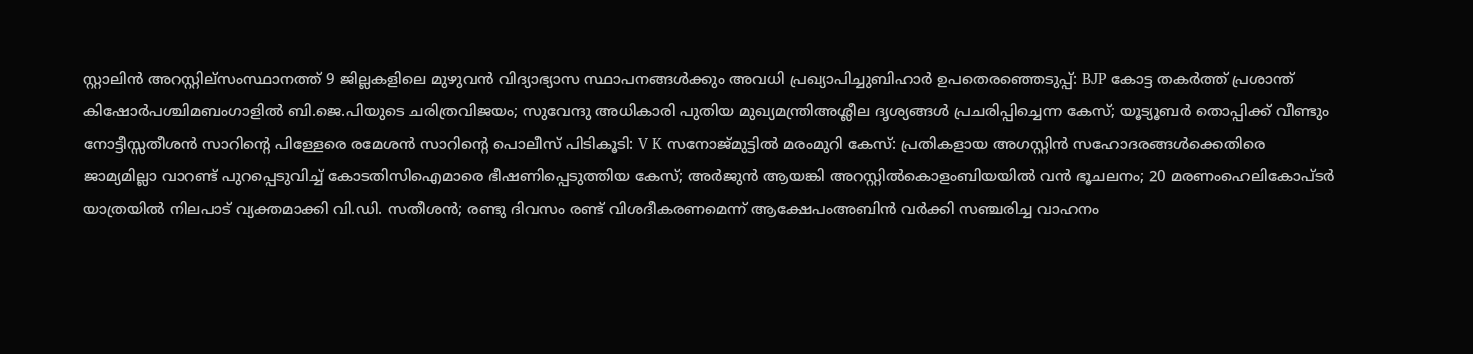സ്റ്റാലിന്‍ അറസ്റ്റില്സംസ്ഥാനത്ത് 9 ജില്ലകളിലെ മുഴുവൻ വിദ്യാഭ്യാസ സ്ഥാപനങ്ങൾക്കും അവധി പ്രഖ്യാപിച്ചുബിഹാർ ഉപതെരഞ്ഞെടുപ്പ്: BJP കോട്ട തകര്‍ത്ത് പ്രശാന്ത് കിഷോർപശ്ചിമബംഗാളിൽ ബി.ജെ.പിയുടെ ചരിത്രവിജയം; സുവേന്ദു അധികാരി പുതിയ മുഖ്യമന്ത്രിഅശ്ലീല ദൃശ്യങ്ങള്‍ പ്രചരിപ്പിച്ചെന്ന കേസ്; യൂട്യൂബര്‍ തൊപ്പിക്ക് വീണ്ടും നോട്ടീസ്സതീശൻ സാറിന്റെ പിള്ളേരെ രമേശൻ സാറിന്റെ പൊലീസ് പിടികൂടി: V K സനോജ്മുട്ടിൽ മരംമുറി കേസ്: പ്രതികളായ അഗസ്റ്റിൻ സഹോദരങ്ങൾക്കെതിരെ ജാമ്യമില്ലാ വാറണ്ട് പുറപ്പെടുവിച്ച് കോടതിസിഐമാരെ ഭീഷണിപ്പെടുത്തിയ കേസ്; അർജുൻ ആയങ്കി അറസ്റ്റിൽകൊളംബിയയിൽ വൻ ഭൂചലനം; 20 മരണംഹെലികോപ്ടർ യാത്രയിൽ നിലപാട് വ്യക്തമാക്കി വി.ഡി. സതീശൻ; രണ്ടു ദിവസം രണ്ട് വിശദീകരണമെന്ന് ആക്ഷേപംഅബിന്‍ വര്‍ക്കി സഞ്ചരിച്ച വാഹനം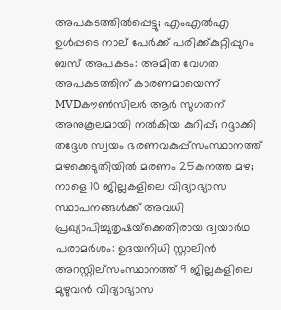അപകടത്തില്‍പ്പെട്ടു; എംഎല്‍എ ഉള്‍പ്പടെ നാല് പേര്‍ക്ക് പരിക്ക്കുറ്റിപ്പുറം ബസ് അപകടം: അമിത വേഗത അപകടത്തിന് കാരണമായെന്ന് MVDകൗൺസിലർ ആർ സുഗതന് അനുകൂലമായി നല്‍കിയ കുറിപ്പ്; റദ്ദാക്കി തദ്ദേശ സ്വയം ഭരണവകുപ്പ്സംസ്ഥാനത്ത് മഴക്കെടുതിയിൽ മരണം 25കനത്ത മഴ; നാളെ 10 ജില്ലകളിലെ വിദ്യാഭ്യാസ സ്ഥാപനങ്ങൾക്ക് അവധി പ്രഖ്യാപിച്ചുതൃഷയ്‌ക്കെതിരായ ദ്വയാര്‍ഥ പരാമര്‍ശം: ഉദയനിധി സ്റ്റാലിന്‍ അറസ്റ്റില്സംസ്ഥാനത്ത് 9 ജില്ലകളിലെ മുഴുവൻ വിദ്യാഭ്യാസ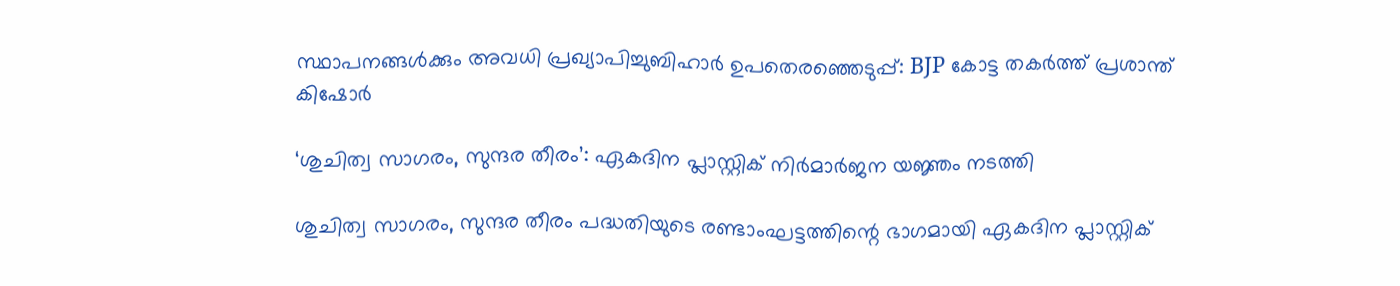സ്ഥാപനങ്ങൾക്കും അവധി പ്രഖ്യാപിച്ചുബിഹാർ ഉപതെരഞ്ഞെടുപ്പ്: BJP കോട്ട തകര്‍ത്ത് പ്രശാന്ത് കിഷോർ

‘ശുചിത്വ സാഗരം, സുന്ദര തീരം’: ഏകദിന പ്ലാസ്റ്റിക് നിർമാർജന യജ്ഞം നടത്തി

ശുചിത്വ സാഗരം, സുന്ദര തീരം പദ്ധതിയുടെ രണ്ടാംഘട്ടത്തിന്റെ ഭാഗമായി ഏകദിന പ്ലാസ്റ്റിക്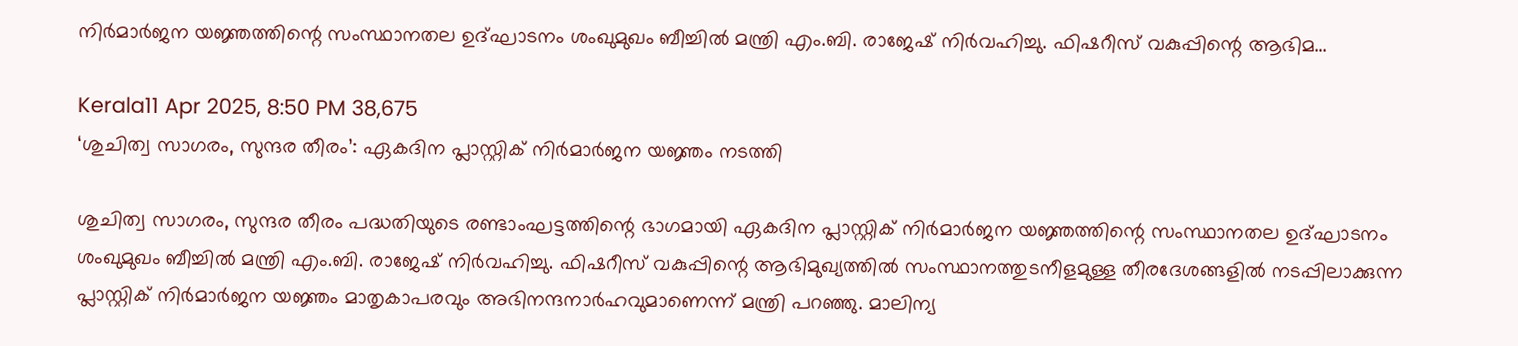നിർമാർജന യജ്ഞത്തിന്റെ സംസ്ഥാനതല ഉദ്ഘാടനം ശംഖുമുഖം ബീച്ചിൽ മന്ത്രി എം.ബി. രാജേഷ് നിർവഹിച്ചു. ഫിഷറീസ് വകുപ്പിന്റെ ആഭിമ…

Kerala11 Apr 2025, 8:50 PM 38,675
‘ശുചിത്വ സാഗരം, സുന്ദര തീരം’: ഏകദിന പ്ലാസ്റ്റിക് നിർമാർജന യജ്ഞം നടത്തി

ശുചിത്വ സാഗരം, സുന്ദര തീരം പദ്ധതിയുടെ രണ്ടാംഘട്ടത്തിന്റെ ഭാഗമായി ഏകദിന പ്ലാസ്റ്റിക് നിർമാർജന യജ്ഞത്തിന്റെ സംസ്ഥാനതല ഉദ്ഘാടനം ശംഖുമുഖം ബീച്ചിൽ മന്ത്രി എം.ബി. രാജേഷ് നിർവഹിച്ചു. ഫിഷറീസ് വകുപ്പിന്റെ ആഭിമുഖ്യത്തിൽ സംസ്ഥാനത്തുടനീളമുള്ള തീരദേശങ്ങളിൽ നടപ്പിലാക്കുന്ന പ്ലാസ്റ്റിക് നിർമാർജന യജ്ഞം മാതൃകാപരവും അഭിനന്ദനാർഹവുമാണെന്ന് മന്ത്രി പറഞ്ഞു. മാലിന്യ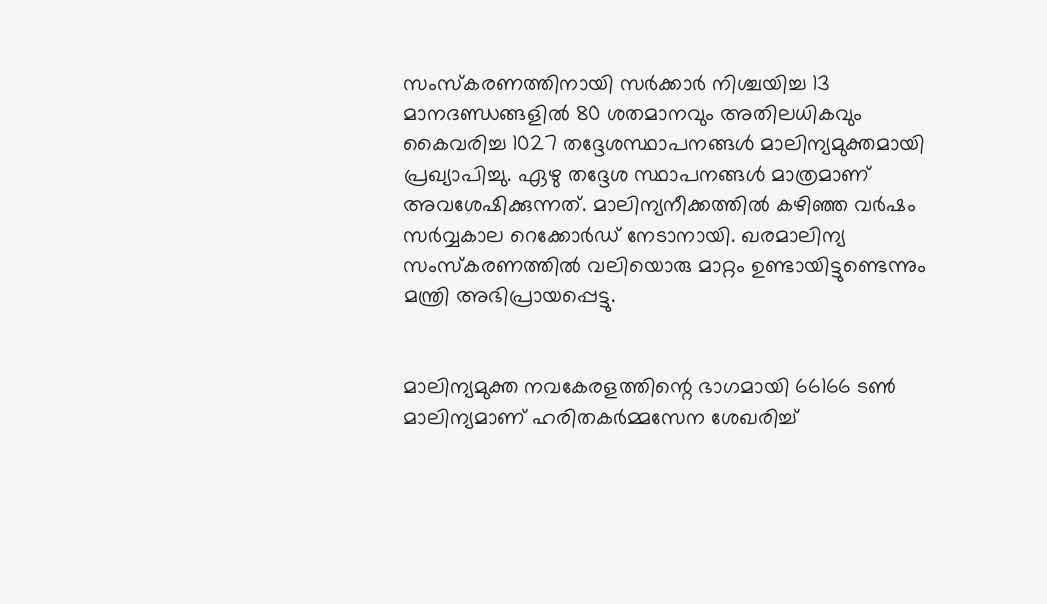സംസ്‌കരണത്തിനായി സർക്കാർ നിശ്ചയിച്ച 13 മാനദണ്ഡങ്ങളിൽ 80 ശതമാനവും അതിലധികവും കൈവരിച്ച 1027 തദ്ദേശസ്ഥാപനങ്ങൾ മാലിന്യമുക്തമായി പ്രഖ്യാപിച്ചു. ഏഴു തദ്ദേശ സ്ഥാപനങ്ങൾ മാത്രമാണ് അവശേഷിക്കുന്നത്. മാലിന്യനീക്കത്തിൽ കഴിഞ്ഞ വർഷം സർവ്വകാല റെക്കോർഡ് നേടാനായി. ഖരമാലിന്യ സംസ്‌കരണത്തിൽ വലിയൊരു മാറ്റം ഉണ്ടായിട്ടുണ്ടെന്നും മന്ത്രി അഭിപ്രായപ്പെട്ടു.


മാലിന്യമുക്ത നവകേരളത്തിന്റെ ഭാഗമായി 66166 ടൺ മാലിന്യമാണ് ഹരിതകർമ്മസേന ശേഖരിച്ച്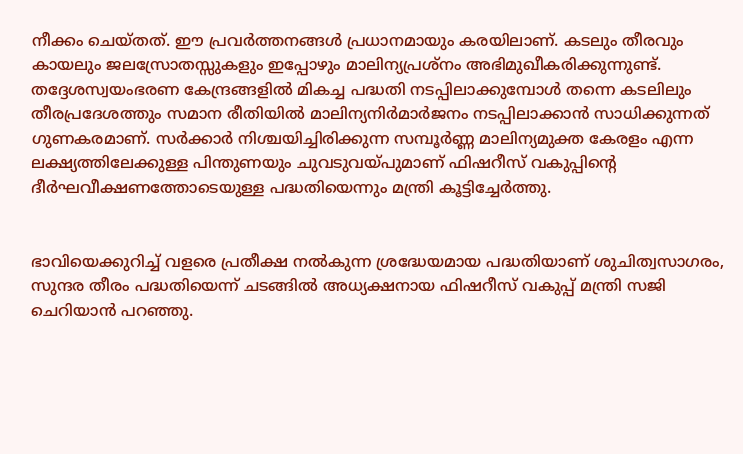നീക്കം ചെയ്തത്. ഈ പ്രവർത്തനങ്ങൾ പ്രധാനമായും കരയിലാണ്. കടലും തീരവും കായലും ജലസ്രോതസ്സുകളും ഇപ്പോഴും മാലിന്യപ്രശ്‌നം അഭിമുഖീകരിക്കുന്നുണ്ട്. തദ്ദേശസ്വയംഭരണ കേന്ദ്രങ്ങളിൽ മികച്ച പദ്ധതി നടപ്പിലാക്കുമ്പോൾ തന്നെ കടലിലും തീരപ്രദേശത്തും സമാന രീതിയിൽ മാലിന്യനിർമാർജനം നടപ്പിലാക്കാൻ സാധിക്കുന്നത് ഗുണകരമാണ്. സർക്കാർ നിശ്ചയിച്ചിരിക്കുന്ന സമ്പൂർണ്ണ മാലിന്യമുക്ത കേരളം എന്ന ലക്ഷ്യത്തിലേക്കുള്ള പിന്തുണയും ചുവടുവയ്പുമാണ് ഫിഷറീസ് വകുപ്പിന്റെ ദീർഘവീക്ഷണത്തോടെയുള്ള പദ്ധതിയെന്നും മന്ത്രി കൂട്ടിച്ചേർത്തു.


ഭാവിയെക്കുറിച്ച് വളരെ പ്രതീക്ഷ നൽകുന്ന ശ്രദ്ധേയമായ പദ്ധതിയാണ് ശുചിത്വസാഗരം, സുന്ദര തീരം പദ്ധതിയെന്ന് ചടങ്ങിൽ അധ്യക്ഷനായ ഫിഷറീസ് വകുപ്പ് മന്ത്രി സജി ചെറിയാൻ പറഞ്ഞു.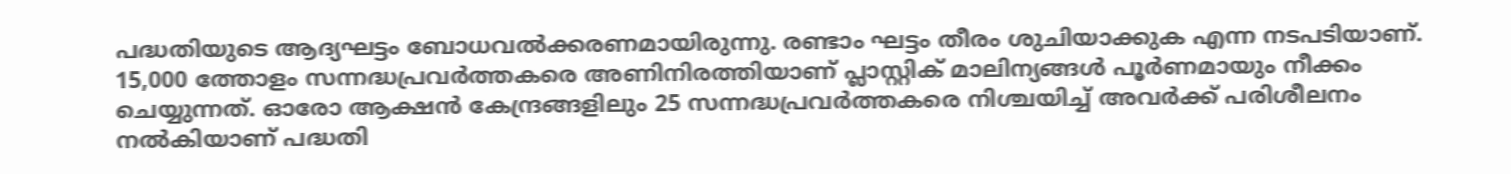പദ്ധതിയുടെ ആദ്യഘട്ടം ബോധവൽക്കരണമായിരുന്നു. രണ്ടാം ഘട്ടം തീരം ശുചിയാക്കുക എന്ന നടപടിയാണ്. 15,000 ത്തോളം സന്നദ്ധപ്രവർത്തകരെ അണിനിരത്തിയാണ് പ്ലാസ്റ്റിക് മാലിന്യങ്ങൾ പൂർണമായും നീക്കം ചെയ്യുന്നത്. ഓരോ ആക്ഷൻ കേന്ദ്രങ്ങളിലും 25 സന്നദ്ധപ്രവർത്തകരെ നിശ്ചയിച്ച് അവർക്ക് പരിശീലനം നൽകിയാണ് പദ്ധതി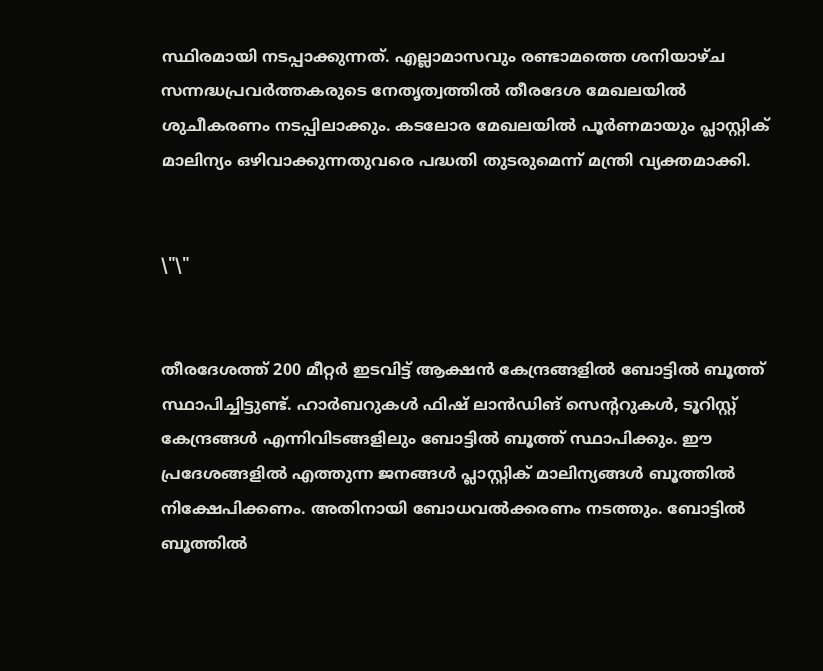സ്ഥിരമായി നടപ്പാക്കുന്നത്. എല്ലാമാസവും രണ്ടാമത്തെ ശനിയാഴ്ച സന്നദ്ധപ്രവർത്തകരുടെ നേതൃത്വത്തിൽ തീരദേശ മേഖലയിൽ ശുചീകരണം നടപ്പിലാക്കും. കടലോര മേഖലയിൽ പൂർണമായും പ്ലാസ്റ്റിക് മാലിന്യം ഒഴിവാക്കുന്നതുവരെ പദ്ധതി തുടരുമെന്ന് മന്ത്രി വ്യക്തമാക്കി.


\"\"


തീരദേശത്ത് 200 മീറ്റർ ഇടവിട്ട് ആക്ഷൻ കേന്ദ്രങ്ങളിൽ ബോട്ടിൽ ബൂത്ത് സ്ഥാപിച്ചിട്ടുണ്ട്. ഹാർബറുകൾ ഫിഷ് ലാൻഡിങ് സെന്ററുകൾ, ടൂറിസ്റ്റ് കേന്ദ്രങ്ങൾ എന്നിവിടങ്ങളിലും ബോട്ടിൽ ബൂത്ത് സ്ഥാപിക്കും. ഈ പ്രദേശങ്ങളിൽ എത്തുന്ന ജനങ്ങൾ പ്ലാസ്റ്റിക് മാലിന്യങ്ങൾ ബൂത്തിൽ നിക്ഷേപിക്കണം. അതിനായി ബോധവൽക്കരണം നടത്തും. ബോട്ടിൽ ബൂത്തിൽ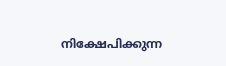നിക്ഷേപിക്കുന്ന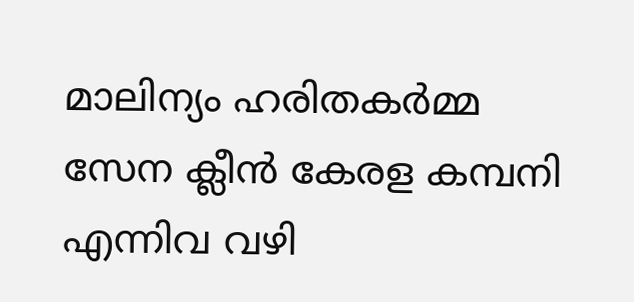മാലിന്യം ഹരിതകർമ്മ സേന ക്ലീൻ കേരള കമ്പനി എന്നിവ വഴി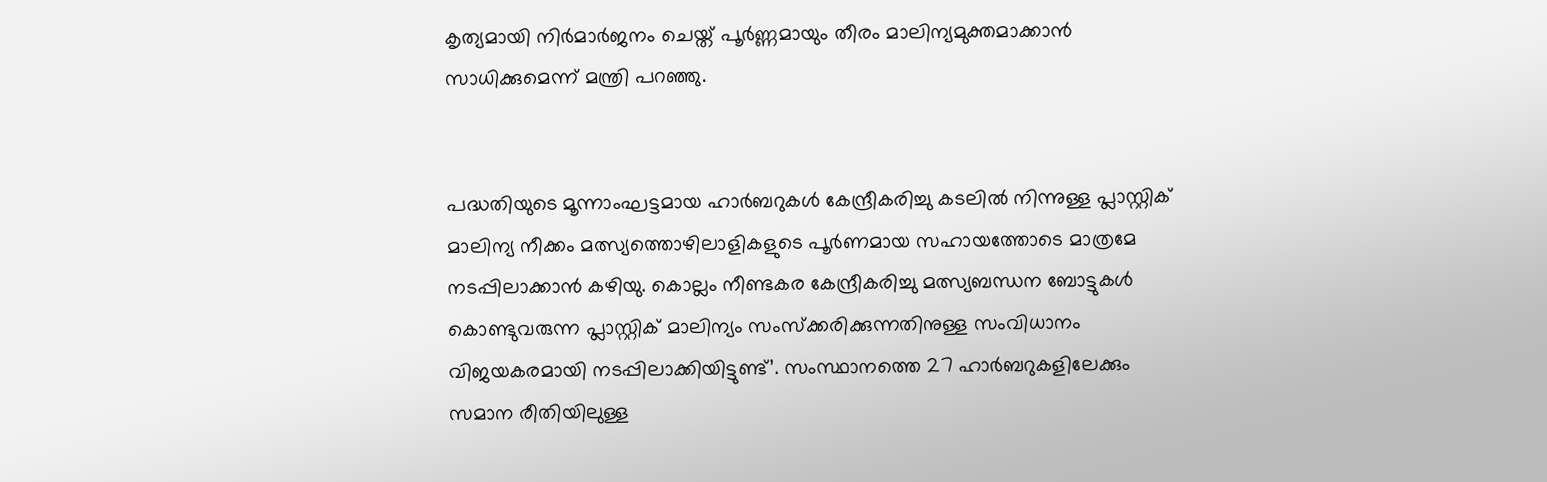കൃത്യമായി നിർമാർജനം ചെയ്ത് പൂർണ്ണമായും തീരം മാലിന്യമുക്തമാക്കാൻ സാധിക്കുമെന്ന് മന്ത്രി പറഞ്ഞു.


പദ്ധതിയുടെ മൂന്നാംഘട്ടമായ ഹാർബറുകൾ കേന്ദ്രീകരിച്ചു കടലിൽ നിന്നുള്ള പ്ലാസ്റ്റിക് മാലിന്യ നീക്കം മത്സ്യത്തൊഴിലാളികളുടെ പൂർണമായ സഹായത്തോടെ മാത്രമേ നടപ്പിലാക്കാൻ കഴിയു. കൊല്ലം നീണ്ടകര കേന്ദ്രീകരിച്ചു മത്സ്യബന്ധന ബോട്ടുകൾ കൊണ്ടുവരുന്ന പ്ലാസ്റ്റിക് മാലിന്യം സംസ്‌ക്കരിക്കുന്നതിനുള്ള സംവിധാനം വിജയകരമായി നടപ്പിലാക്കിയിട്ടുണ്ട്’. സംസ്ഥാനത്തെ 27 ഹാർബറുകളിലേക്കും സമാന രീതിയിലുള്ള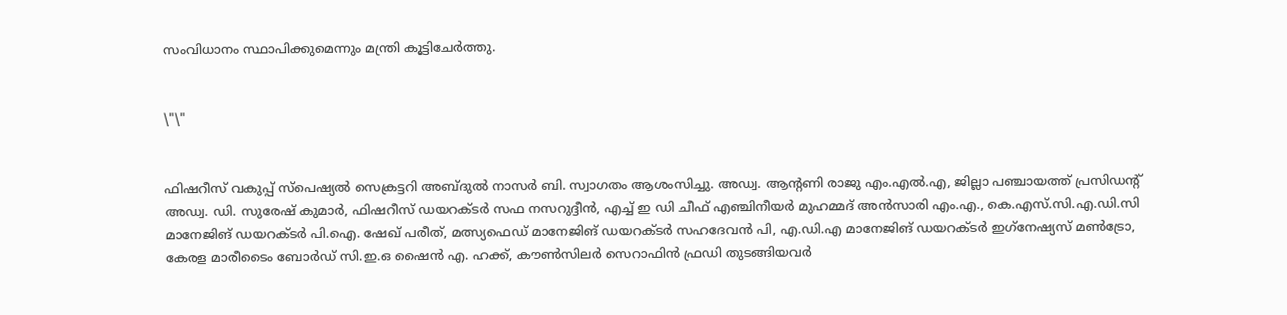സംവിധാനം സ്ഥാപിക്കുമെന്നും മന്ത്രി കൂട്ടിചേർത്തു.


\"\"


ഫിഷറീസ് വകുപ്പ് സ്‌പെഷ്യൽ സെക്രട്ടറി അബ്ദുൽ നാസർ ബി. സ്വാഗതം ആശംസിച്ചു. അഡ്വ. ആന്റണി രാജു എം.എൽ.എ, ജില്ലാ പഞ്ചായത്ത് പ്രസിഡന്റ് അഡ്വ. ഡി. സുരേഷ് കുമാർ, ഫിഷറീസ് ഡയറക്ടർ സഫ നസറുദ്ദീൻ, എച്ച് ഇ ഡി ചീഫ് എഞ്ചിനീയർ മുഹമ്മദ് അൻസാരി എം.എ., കെ.എസ്.സി.എ.ഡി.സി മാനേജിങ് ഡയറക്ടർ പി.ഐ. ഷേഖ് പരീത്, മത്സ്യഫെഡ് മാനേജിങ് ഡയറക്ടർ സഹദേവൻ പി, എ.ഡി.എ മാനേജിങ് ഡയറക്ടർ ഇഗ്‌നേഷ്യസ് മൺട്രോ, കേരള മാരീടൈം ബോർഡ് സി.ഇ.ഒ ഷൈൻ എ. ഹക്ക്, കൗൺസിലർ സെറാഫിൻ ഫ്രഡി തുടങ്ങിയവർ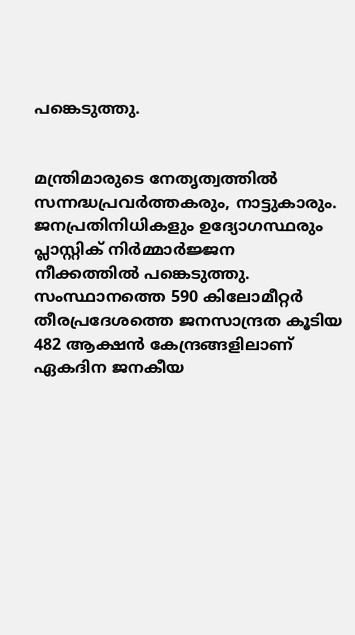പങ്കെടുത്തു.


മന്ത്രിമാരുടെ നേതൃത്വത്തിൽ സന്നദ്ധപ്രവർത്തകരും, നാട്ടുകാരും. ജനപ്രതിനിധികളും ഉദ്യോഗസ്ഥരും പ്ലാസ്റ്റിക് നിർമ്മാർജ്ജന നീക്കത്തിൽ പങ്കെടുത്തു. സംസ്ഥാനത്തെ 590 കിലോമീറ്റർ തീരപ്രദേശത്തെ ജനസാന്ദ്രത കൂടിയ 482 ആക്ഷൻ കേന്ദ്രങ്ങളിലാണ് ഏകദിന ജനകീയ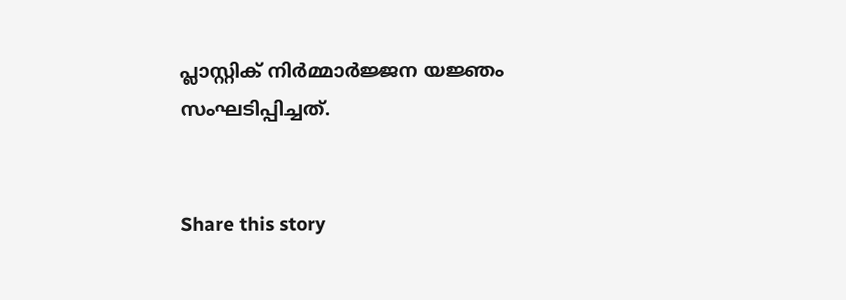പ്ലാസ്റ്റിക് നിർമ്മാർജ്ജന യജ്ഞം സംഘടിപ്പിച്ചത്.


Share this story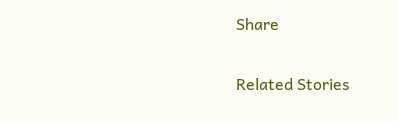Share

Related Stories